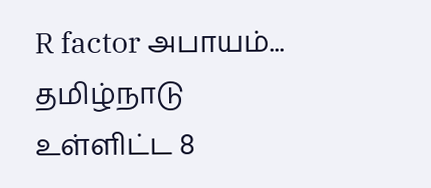R factor அபாயம்... தமிழ்நாடு உள்ளிட்ட 8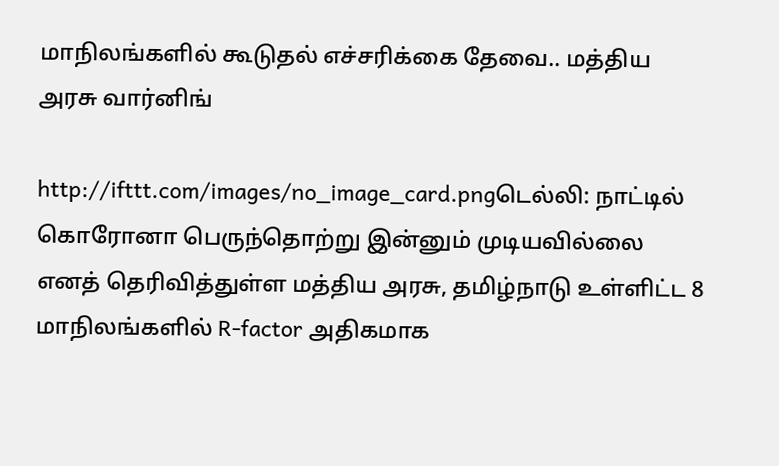மாநிலங்களில் கூடுதல் எச்சரிக்கை தேவை.. மத்திய அரசு வார்னிங்

http://ifttt.com/images/no_image_card.pngடெல்லி: நாட்டில் கொரோனா பெருந்தொற்று இன்னும் முடியவில்லை எனத் தெரிவித்துள்ள மத்திய அரசு, தமிழ்நாடு உள்ளிட்ட 8 மாநிலங்களில் R-factor அதிகமாக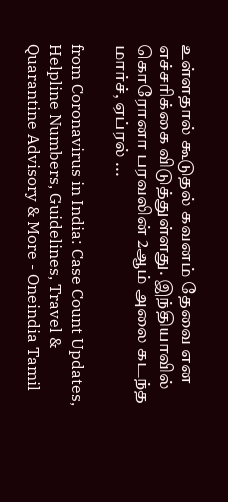உள்ளதால் கூடுதல் கவனம் தேவை என எச்சரிக்கை விடுத்துள்ளது. இந்தியாவில் கொரோனா பரவலின் 2ஆம் அலை கடந்த மார்ச், ஏப்ரல் ...

from Coronavirus in India: Case Count Updates, Helpline Numbers, Guidelines, Travel & Quarantine Advisory & More - Oneindia Tamil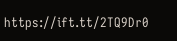https://ift.tt/2TQ9Dr0